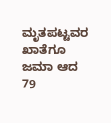ಮೃತಪಟ್ಟವರ ಖಾತೆಗೂ ಜಮಾ ಆದ 79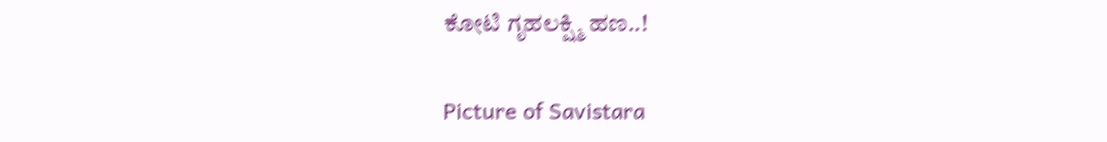ಕೋಟಿ ಗೃಹಲಕ್ಷ್ಮಿ ಹಣ..!

Picture of Savistara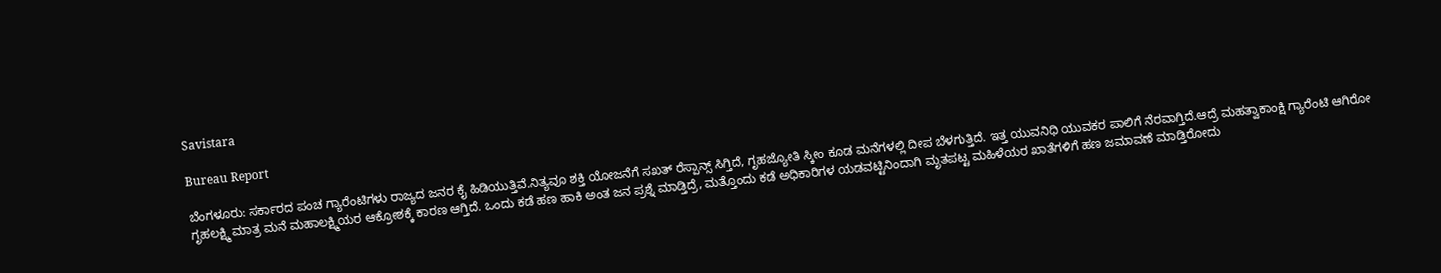Savistara

Bureau Report

ಬೆಂಗಳೂರು: ಸರ್ಕಾರದ‌ ಪಂಚ ಗ್ಯಾರೆಂಟಿಗಳು ರಾಜ್ಯದ ಜನರ ಕೈ ಹಿಡಿಯುತ್ತಿವೆ.ನಿತ್ಯವೂ ಶಕ್ತಿ ಯೋಜನೆಗೆ ಸಖತ್ ರೆಸ್ಪಾನ್ಸ್ ಸಿಗ್ತಿದೆ, ಗೃಹಜ್ಯೋತಿ ಸ್ಕೀಂ ಕೂಡ ಮನೆಗಳಲ್ಲಿ ದೀಪ ಬೆಳಗುತ್ತಿದೆ. ಇತ್ತ ಯುವನಿಧಿ ಯುವಕರ ಪಾಲಿಗೆ ನೆರವಾಗ್ತಿದೆ.ಆದ್ರೆ ಮಹತ್ವಾಕಾಂಕ್ಷಿ ಗ್ಯಾರೆಂಟಿ ಆಗಿರೋ ಗೃಹಲಕ್ಷ್ಮಿ ಮಾತ್ರ ಮನೆ‌ ಮಹಾಲಕ್ಷ್ಮಿಯರ ಆಕ್ರೋಶಕ್ಕೆ ಕಾರಣ ಆಗ್ತಿದೆ. ಒಂದು ಕಡೆ ಹಣ ಹಾಕಿ ಅಂತ ಜನ ಪ್ರಶ್ನೆ ಮಾಡ್ತಿದ್ರೆ, ಮತ್ತೊಂದು ಕಡೆ ಅಧಿಕಾರಿಗಳ ಯಡವಟ್ಟಿನಿಂದಾಗಿ ಮೃತಪಟ್ಟ ಮಹಿಳೆಯರ ಖಾತೆಗಳಿಗೆ ಹಣ ಜಮಾವಣೆ ಮಾಡ್ತಿರೋದು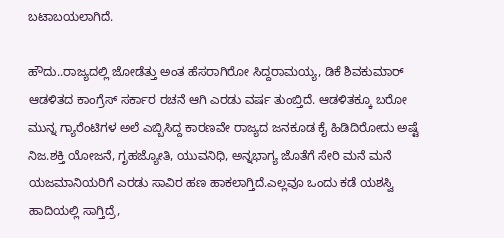ಬಟಾಬಯಲಾಗಿದೆ.

ಹೌದು..ರಾಜ್ಯದಲ್ಲಿ ಜೋಡೆತ್ತು ಅಂತ ಹೆಸರಾಗಿರೋ ಸಿದ್ದರಾಮಯ್ಯ, ಡಿಕೆ ಶಿವಕುಮಾರ್ ಆಡಳಿತದ ಕಾಂಗ್ರೆಸ್ ಸರ್ಕಾರ ರಚನೆ ಆಗಿ ಎರಡು ವರ್ಷ ತುಂಬ್ತಿದೆ. ಆಡಳಿತಕ್ಕೂ ಬರೋ‌ ಮುನ್ನ ಗ್ಯಾರೆಂಟಿಗಳ ಅಲೆ ಎಬ್ಬಿಸಿದ್ದ ಕಾರಣವೇ ರಾಜ್ಯದ ಜನಕೂಡ ಕೈ ಹಿಡಿದಿರೋದು ಅಷ್ಟೆ ನಿಜ.ಶಕ್ತಿ ಯೋಜನೆ, ಗೃಹಜ್ಯೋತಿ, ಯುವನಿಧಿ, ಅನ್ನಭಾಗ್ಯ ಜೊತೆಗೆ ಸೇರಿ ಮನೆ ಮನೆ ಯಜಮಾನಿಯರಿಗೆ ಎರಡು ಸಾವಿರ ಹಣ ಹಾಕಲಾಗ್ತಿದೆ.ಎಲ್ಲವೂ ಒಂದು ಕಡೆ ಯಶಸ್ವಿ ಹಾದಿಯಲ್ಲಿ ಸಾಗ್ತಿದ್ರೆ,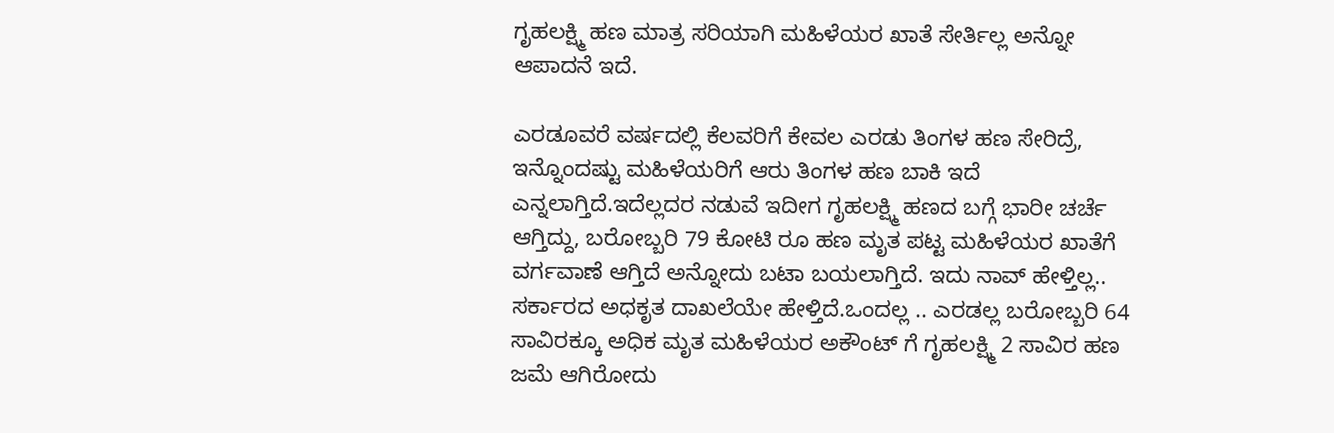ಗೃಹಲಕ್ಷ್ಮಿ ಹಣ ಮಾತ್ರ ಸರಿಯಾಗಿ ಮಹಿಳೆಯರ ಖಾತೆ ಸೇರ್ತಿಲ್ಲ ಅನ್ನೋ ಆಪಾದನೆ ಇದೆ.

ಎರಡೂವರೆ ವರ್ಷದಲ್ಲಿ ಕೆಲವರಿಗೆ ಕೇವಲ ಎರಡು ತಿಂಗಳ ಹಣ ಸೇರಿದ್ರೆ, ಇನ್ನೊಂದಷ್ಟು ಮಹಿಳೆಯರಿಗೆ ಆರು ತಿಂಗಳ ಹಣ ಬಾಕಿ ಇದೆ ಎನ್ನಲಾಗ್ತಿದೆ.ಇದೆಲ್ಲದರ ನಡುವೆ ಇದೀಗ ಗೃಹಲಕ್ಷ್ಮಿ ಹಣದ ಬಗ್ಗೆ ಭಾರೀ ಚರ್ಚೆ ಆಗ್ತಿದ್ದು, ಬರೋಬ್ಬರಿ 79 ಕೋಟಿ ರೂ ಹಣ ಮೃತ ಪಟ್ಟ ಮಹಿಳೆಯರ ಖಾತೆಗೆ ವರ್ಗವಾಣೆ ಆಗ್ತಿದೆ ಅನ್ನೋದು ಬಟಾ ಬಯಲಾಗ್ತಿದೆ. ಇದು ನಾವ್ ಹೇಳ್ತಿಲ್ಲ.. ಸರ್ಕಾರದ ಅಧಕೃತ ದಾಖಲೆಯೇ ಹೇಳ್ತಿದೆ.ಒಂದಲ್ಲ .. ಎರಡಲ್ಲ ಬರೋಬ್ಬರಿ 64 ಸಾವಿರಕ್ಕೂ ಅಧಿಕ ಮೃತ ಮಹಿಳೆಯರ ಅಕೌಂಟ್ ಗೆ ಗೃಹಲಕ್ಷ್ಮಿ 2 ಸಾವಿರ ಹಣ ಜಮೆ ಆಗಿರೋದು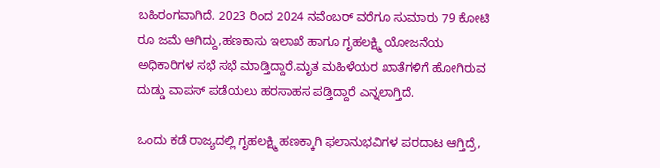ಬಹಿರಂಗವಾಗಿದೆ. 2023 ರಿಂದ 2024 ನವೆಂಬರ್ ವರೆಗೂ ಸುಮಾರು 79 ಕೋಟಿ ರೂ ಜಮೆ ಆಗಿದ್ದು,ಹಣಕಾಸು ಇಲಾಖೆ ಹಾಗೂ ಗೃಹಲಕ್ಷ್ಮಿ ಯೋಜನೆಯ ಅಧಿಕಾರಿಗಳ ಸಭೆ ಸಭೆ ಮಾಡ್ತಿದ್ದಾರೆ.ಮೃತ ಮಹಿಳೆಯರ ಖಾತೆಗಳಿಗೆ ಹೋಗಿರುವ ದುಡ್ಡು ವಾಪಸ್ ಪಡೆಯಲು ಹರಸಾಹಸ ಪಡ್ತಿದ್ದಾರೆ ಎನ್ನಲಾಗ್ತಿದೆ.

ಒಂದು ಕಡೆ ರಾಜ್ಯದಲ್ಲಿ ಗೃಹಲಕ್ಷ್ಮಿ ಹಣಕ್ಕಾಗಿ ಫಲಾನುಭವಿಗಳ ಪರದಾಟ ಆಗ್ತಿದ್ರೆ,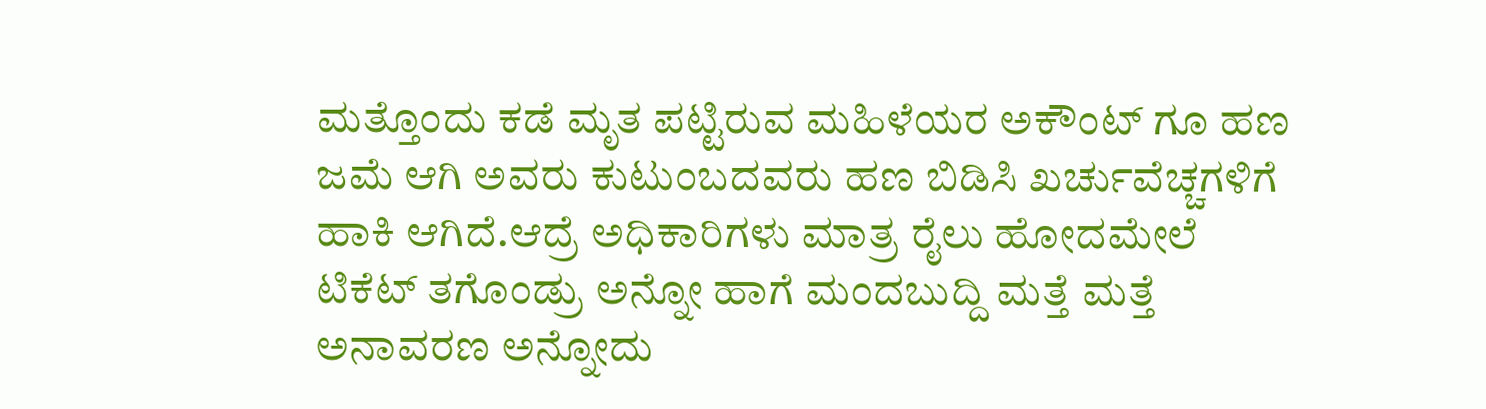ಮತ್ತೊಂದು ಕಡೆ ಮೃತ ಪಟ್ಟಿರುವ ಮಹಿಳೆಯರ ಅಕೌಂಟ್ ಗೂ ಹಣ ಜಮೆ ಆಗಿ ಅವರು ಕುಟುಂಬದವರು ಹಣ ಬಿಡಿಸಿ ಖರ್ಚುವೆಚ್ಚಗಳಿಗೆ ಹಾಕಿ ಆಗಿದೆ.ಆದ್ರೆ ಅಧಿಕಾರಿಗಳು ಮಾತ್ರ ರೈಲು ಹೋದಮೇಲೆ‌ ಟಿಕೆಟ್ ತಗೊಂಡ್ರು ಅನ್ನೋ ಹಾಗೆ ಮಂದಬುದ್ದಿ ಮತ್ತೆ ಮತ್ತೆ ಅನಾವರಣ ಅನ್ನೋದು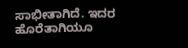ಸಾಭೀತಾಗಿದೆ. ಇದರ ಹೊರೆತಾಗಿಯೂ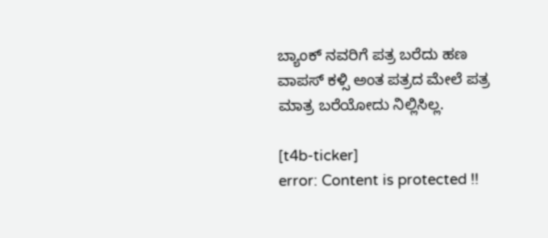ಬ್ಯಾಂಕ್ ನವರಿಗೆ ಪತ್ರ ಬರೆದು ಹಣ ವಾಪಸ್ ಕಳ್ಸಿ ಅಂತ ಪತ್ರದ ಮೇಲೆ ಪತ್ರ ಮಾತ್ರ ಬರೆಯೋದು ನಿಲ್ಲಿಸಿಲ್ಲ.

[t4b-ticker]
error: Content is protected !!